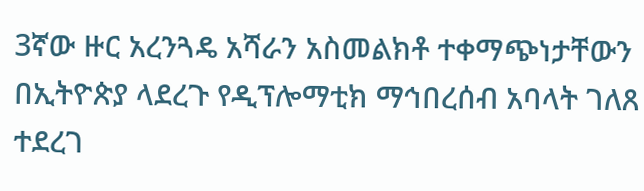3ኛው ዙር አረንጓዴ አሻራን አስመልክቶ ተቀማጭነታቸውን በኢትዮጵያ ላደረጉ የዲፕሎማቲክ ማኅበረሰብ አባላት ገለጸ ተደረገ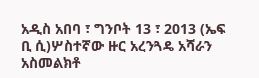አዲስ አበባ ፣ ግንቦት 13 ፣ 2013 (ኤፍ ቢ ሲ)ሦስተኛው ዙር አረንጓዴ አሻራን አስመልክቶ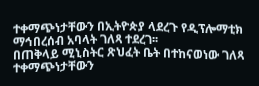ተቀማጭነታቸውን በኢትዮጵያ ላደረጉ የዲፕሎማቲክ ማኅበረሰብ አባላት ገለጻ ተደረገ፡፡
በጠቅላይ ሚኒስትር ጽህፈት ቤት በተከናወነው ገለጻ ተቀማጭነታቸውን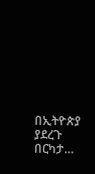በኢትዮጵያ ያደረጉ በርካታ…